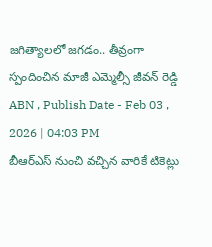జగిత్యాలలో జగడం.. తీవ్రంగా స్పందించిన మాజీ ఎమ్మెల్సీ జీవన్ రెడ్డి
ABN , Publish Date - Feb 03 , 2026 | 04:03 PM
బీఆర్ఎస్ నుంచి వచ్చిన వారికే టికెట్లు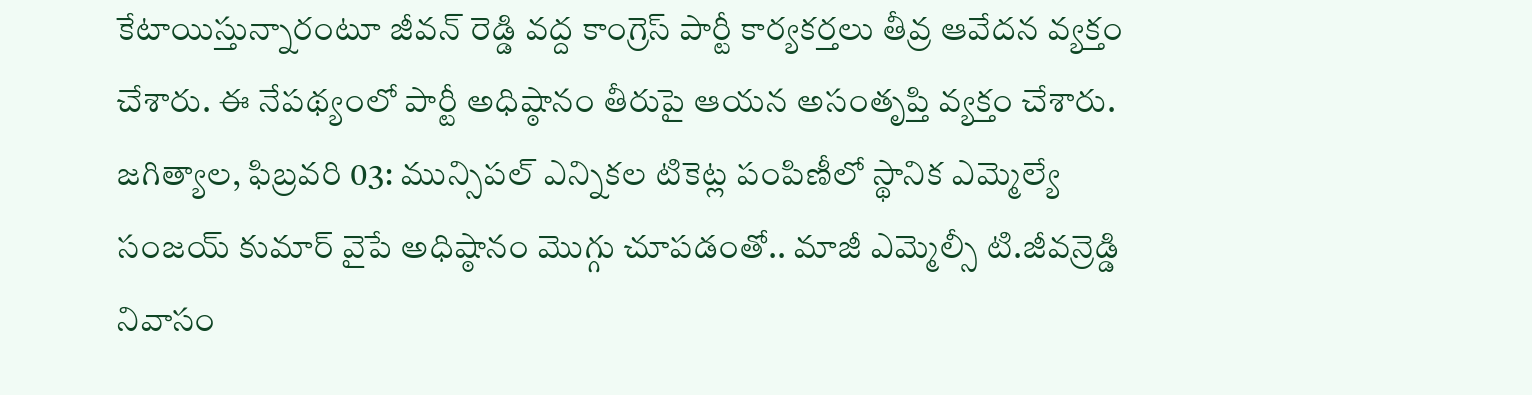కేటాయిస్తున్నారంటూ జీవన్ రెడ్డి వద్ద కాంగ్రెస్ పార్టీ కార్యకర్తలు తీవ్ర ఆవేదన వ్యక్తం చేశారు. ఈ నేపథ్యంలో పార్టీ అధిష్ఠానం తీరుపై ఆయన అసంతృప్తి వ్యక్తం చేశారు.
జగిత్యాల, ఫిబ్రవరి 03: మున్సిపల్ ఎన్నికల టికెట్ల పంపిణీలో స్థానిక ఎమ్మెల్యే సంజయ్ కుమార్ వైపే అధిష్ఠానం మొగ్గు చూపడంతో.. మాజీ ఎమ్మెల్సీ టి.జీవన్రెడ్డి నివాసం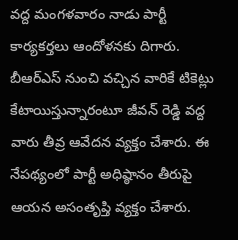వద్ద మంగళవారం నాడు పార్టీ కార్యకర్తలు ఆందోళనకు దిగారు. బీఆర్ఎస్ నుంచి వచ్చిన వారికే టికెట్లు కేటాయిస్తున్నారంటూ జీవన్ రెడ్డి వద్ద వారు తీవ్ర ఆవేదన వ్యక్తం చేశారు. ఈ నేపథ్యంలో పార్టీ అధిష్ఠానం తీరుపై ఆయన అసంతృప్తి వ్యక్తం చేశారు.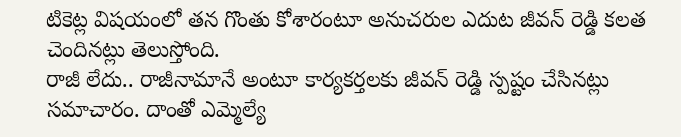టికెట్ల విషయంలో తన గొంతు కోశారంటూ అనుచరుల ఎదుట జీవన్ రెడ్డి కలత చెందినట్లు తెలుస్తోంది.
రాజీ లేదు.. రాజీనామానే అంటూ కార్యకర్తలకు జీవన్ రెడ్డి స్పష్టం చేసినట్లు సమాచారం. దాంతో ఎమ్మెల్యే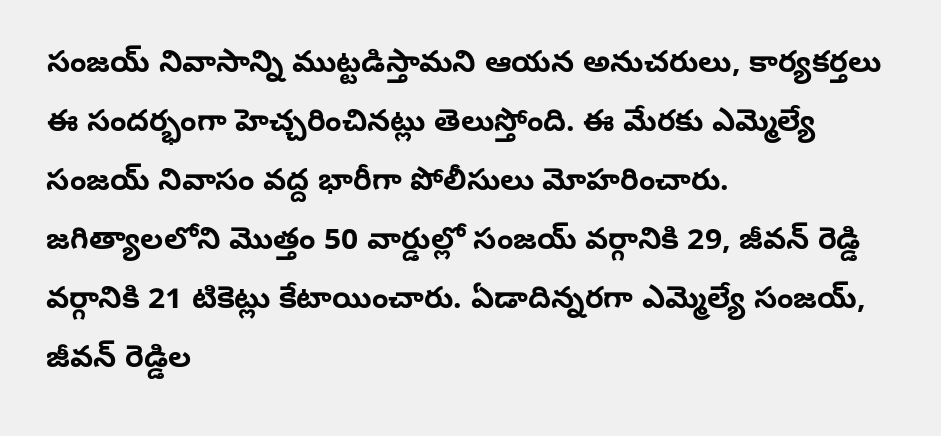సంజయ్ నివాసాన్ని ముట్టడిస్తామని ఆయన అనుచరులు, కార్యకర్తలు ఈ సందర్భంగా హెచ్చరించినట్లు తెలుస్తోంది. ఈ మేరకు ఎమ్మెల్యే సంజయ్ నివాసం వద్ద భారీగా పోలీసులు మోహరించారు. జగిత్యాలలోని మొత్తం 50 వార్డుల్లో సంజయ్ వర్గానికి 29, జీవన్ రెడ్డి వర్గానికి 21 టికెట్లు కేటాయించారు. ఏడాదిన్నరగా ఎమ్మెల్యే సంజయ్, జీవన్ రెడ్డిల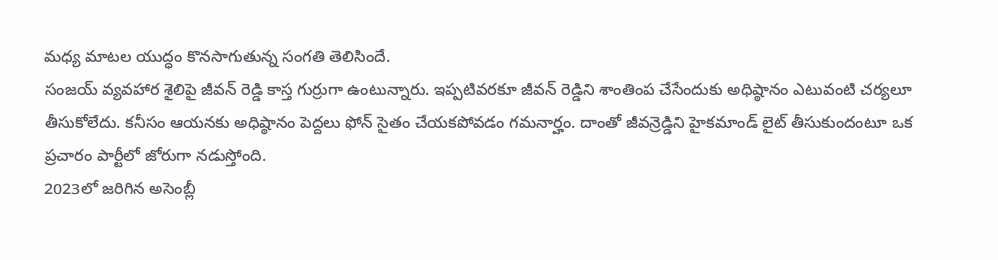మధ్య మాటల యుద్ధం కొనసాగుతున్న సంగతి తెలిసిందే.
సంజయ్ వ్యవహార శైలిపై జీవన్ రెడ్డి కాస్త గుర్రుగా ఉంటున్నారు. ఇప్పటివరకూ జీవన్ రెడ్డిని శాంతింప చేసేందుకు అధిష్ఠానం ఎటువంటి చర్యలూ తీసుకోలేదు. కనీసం ఆయనకు అధిష్ఠానం పెద్దలు ఫోన్ సైతం చేయకపోవడం గమనార్హం. దాంతో జీవన్రెడ్డిని హైకమాండ్ లైట్ తీసుకుందంటూ ఒక ప్రచారం పార్టీలో జోరుగా నడుస్తోంది.
2023లో జరిగిన అసెంబ్లీ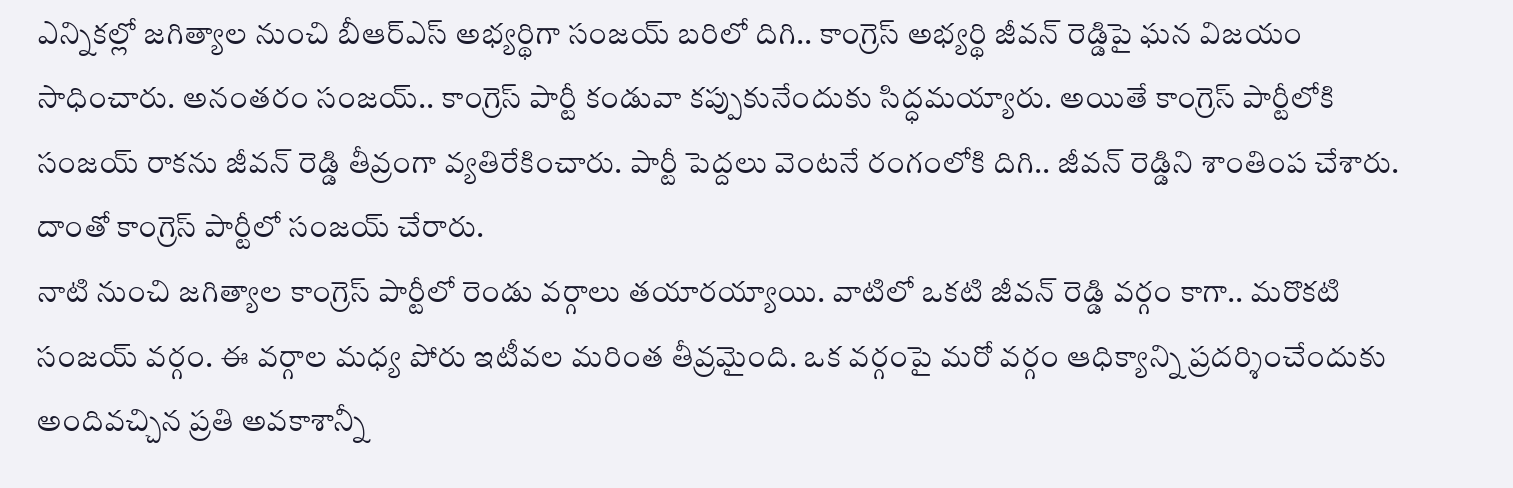ఎన్నికల్లో జగిత్యాల నుంచి బీఆర్ఎస్ అభ్యర్థిగా సంజయ్ బరిలో దిగి.. కాంగ్రెస్ అభ్యర్థి జీవన్ రెడ్డిపై ఘన విజయం సాధించారు. అనంతరం సంజయ్.. కాంగ్రెస్ పార్టీ కండువా కప్పుకునేందుకు సిద్ధమయ్యారు. అయితే కాంగ్రెస్ పార్టీలోకి సంజయ్ రాకను జీవన్ రెడ్డి తీవ్రంగా వ్యతిరేకించారు. పార్టీ పెద్దలు వెంటనే రంగంలోకి దిగి.. జీవన్ రెడ్డిని శాంతింప చేశారు. దాంతో కాంగ్రెస్ పార్టీలో సంజయ్ చేరారు.
నాటి నుంచి జగిత్యాల కాంగ్రెస్ పార్టీలో రెండు వర్గాలు తయారయ్యాయి. వాటిలో ఒకటి జీవన్ రెడ్డి వర్గం కాగా.. మరొకటి సంజయ్ వర్గం. ఈ వర్గాల మధ్య పోరు ఇటీవల మరింత తీవ్రమైంది. ఒక వర్గంపై మరో వర్గం ఆధిక్యాన్ని ప్రదర్శించేందుకు అందివచ్చిన ప్రతి అవకాశాన్నీ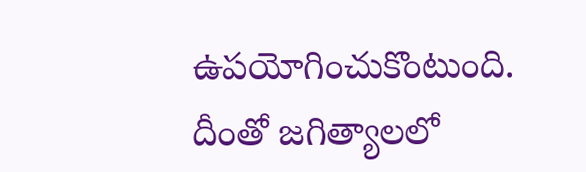ఉపయోగించుకొంటుంది. దీంతో జగిత్యాలలో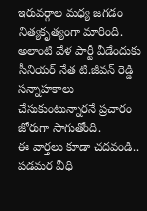ఇరువర్గాల మధ్య జగడం నిత్యకృత్యంగా మారింది. అలాంటి వేళ పార్టీ వీడేందుకు సీనియర్ నేత టి.జీవన్ రెడ్డి సన్నాహకాలు చేసుకుంటున్నారనే ప్రచారం జోరుగా సాగుతోంది.
ఈ వార్తలు కూడా చదవండి..
పడమర వీధి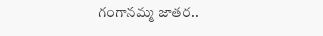గంగానమ్మ జాతర..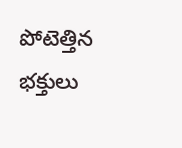పోటెత్తిన భక్తులు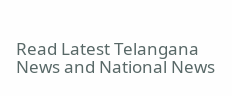Read Latest Telangana News and National News